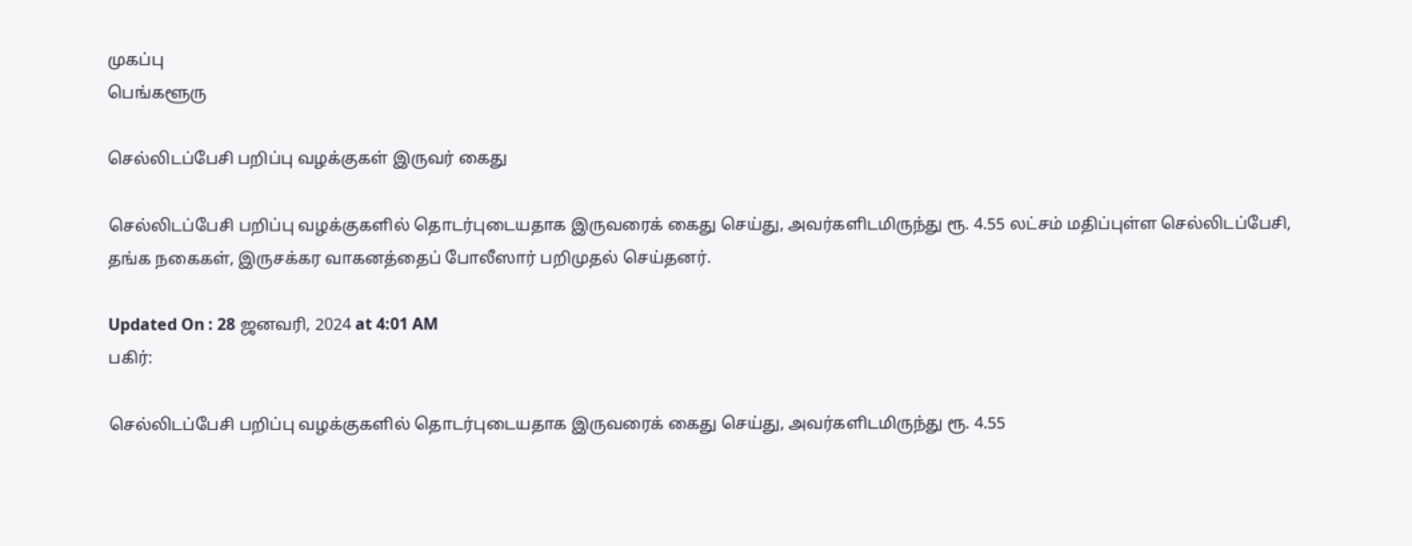முகப்பு
பெங்களூரு

செல்லிடப்பேசி பறிப்பு வழக்குகள் இருவர் கைது

செல்லிடப்பேசி பறிப்பு வழக்குகளில் தொடர்புடையதாக இருவரைக் கைது செய்து, அவர்களிடமிருந்து ரூ. 4.55 லட்சம் மதிப்புள்ள செல்லிடப்பேசி, தங்க நகைகள், இருசக்கர வாகனத்தைப் போலீஸார் பறிமுதல் செய்தனர்.

Updated On : 28 ஜனவரி, 2024 at 4:01 AM
பகிர்:

செல்லிடப்பேசி பறிப்பு வழக்குகளில் தொடர்புடையதாக இருவரைக் கைது செய்து, அவர்களிடமிருந்து ரூ. 4.55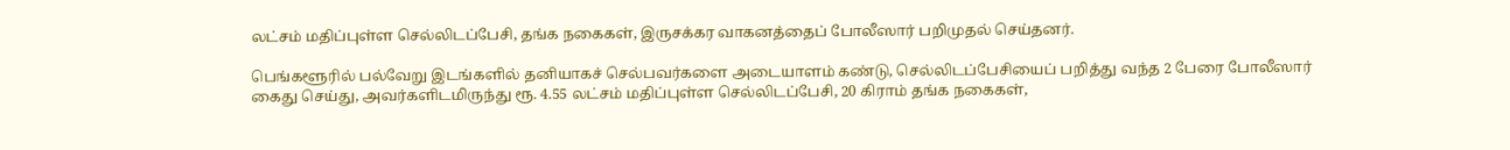லட்சம் மதிப்புள்ள செல்லிடப்பேசி, தங்க நகைகள், இருசக்கர வாகனத்தைப் போலீஸார் பறிமுதல் செய்தனர்.

பெங்களூரில் பல்வேறு இடங்களில் தனியாகச் செல்பவர்களை அடையாளம் கண்டு, செல்லிடப்பேசியைப் பறித்து வந்த 2 பேரை போலீஸார் கைது செய்து, அவர்களிடமிருந்து ரூ. 4.55 லட்சம் மதிப்புள்ள செல்லிடப்பேசி, 20 கிராம் தங்க நகைகள்,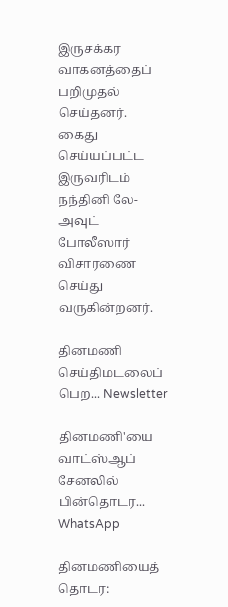இருசக்கர வாகனத்தைப் பறிமுதல் செய்தனர். கைது செய்யப்பட்ட இருவரிடம் நந்தினி லே-அவுட் போலீஸார் விசாரணை செய்து வருகின்றனர்.

தினமணி செய்திமடலைப் பெற... Newsletter

தினமணி'யை வாட்ஸ்ஆப் சேனலில் பின்தொடர... WhatsApp

தினமணியைத் தொடர: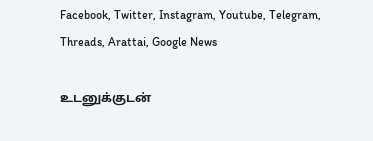Facebook, Twitter, Instagram, Youtube, Telegram, Threads, Arattai, Google News

உடனுக்குடன்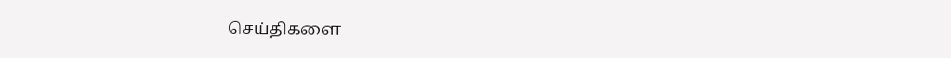செய்திகளை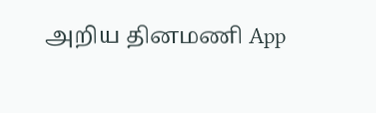அறிய தினமணி App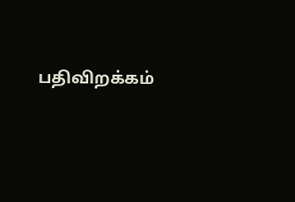பதிவிறக்கம்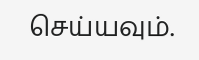செய்யவும்.